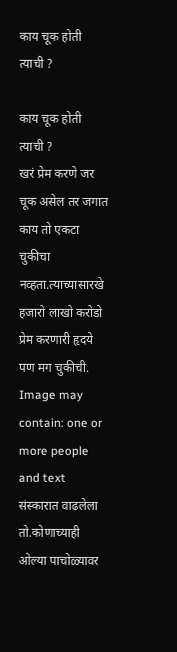काय चूक होती त्याची ?

काय चूक होती त्याची ?
खरं प्रेम करणे जर चूक असेल तर जगात काय तो एकटा चुकीचा नव्हता.त्याच्यासारखे हजारो लाखो करोडो प्रेम करणारी हृदये पण मग चुकीची.
Image may contain: one or more people and text
संस्कारात वाढलेला तो.कोणाच्याही ओल्या पाचोळ्यावर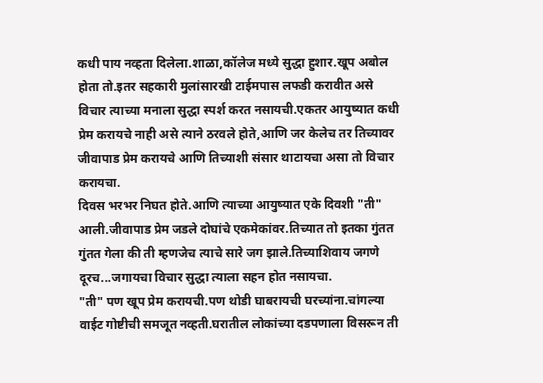कधी पाय नव्हता दिलेला.शाळा,कॉलेज मध्ये सुद्धा हुशार.खूप अबोल होता तो.इतर सहकारी मुलांसारखी टाईमपास लफडी करावीत असे विचार त्याच्या मनाला सुद्धा स्पर्श करत नसायची.एकतर आयुष्यात कधी प्रेम करायचे नाही असे त्याने ठरवले होते,आणि जर केलेच तर तिच्यावर जीवापाड प्रेम करायचे आणि तिच्याशी संसार थाटायचा असा तो विचार करायचा.
दिवस भरभर निघत होते.आणि त्याच्या आयुष्यात एके दिवशी "ती" आली.जीवापाड प्रेम जडले दोघांचे एकमेकांवर.तिच्यात तो इतका गुंतत गुंतत गेला की ती म्हणजेच त्याचे सारे जग झाले.तिच्याशिवाय जगणे दूरच...जगायचा विचार सुद्धा त्याला सहन होत नसायचा.
"ती" पण खूप प्रेम करायची.पण थोडी घाबरायची घरच्यांना.चांगल्या वाईट गोष्टीची समजूत नव्हती.घरातील लोकांच्या दडपणाला विसरून ती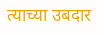त्याच्या उबदार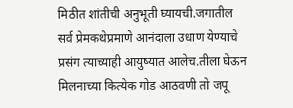मिठीत शांतीची अनुभूती घ्यायची.जगातील सर्व प्रेमकथेप्रमाणे आनंदाला उधाण येण्याचे प्रसंग त्याच्याही आयुष्यात आलेच.तीला घेऊन मिलनाच्या कित्येक गोड आठवणी तो जपू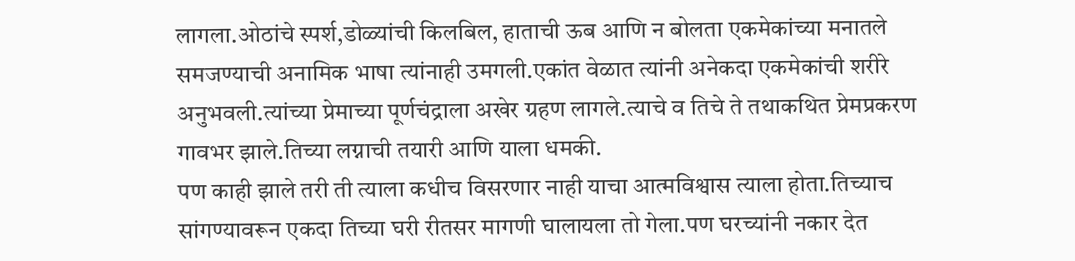लागला.ओठांचे स्पर्श,डोळ्यांची किलबिल, हाताची ऊब आणि न बोलता एकमेकांच्या मनातले समजण्याची अनामिक भाषा त्यांनाही उमगली.एकांत वेळात त्यांनी अनेकदा एकमेकांची शरीरे अनुभवली.त्यांच्या प्रेमाच्या पूर्णचंद्राला अखेर ग्रहण लागले.त्याचे व तिचे ते तथाकथित प्रेमप्रकरण गावभर झाले.तिच्या लग्नाची तयारी आणि याला धमकी.
पण काही झाले तरी ती त्याला कधीच विसरणार नाही याचा आत्मविश्वास त्याला होता.तिच्याच सांगण्यावरून एकदा तिच्या घरी रीतसर मागणी घालायला तो गेला.पण घरच्यांनी नकार देत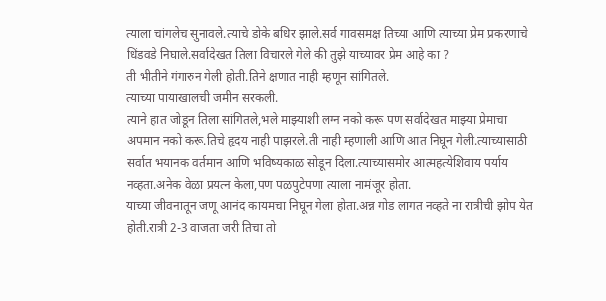त्याला चांगलेच सुनावले.त्याचे डोके बधिर झाले.सर्व गावसमक्ष तिच्या आणि त्याच्या प्रेम प्रकरणाचे धिंडवडे निघाले.सर्वादेखत तिला विचारले गेले की तुझे याच्यावर प्रेम आहे का ?
ती भीतीने गंगारुन गेली होती.तिने क्षणात नाही म्हणून सांगितले.
त्याच्या पायाखालची जमीन सरकली.
त्याने हात जोडून तिला सांगितले,भले माझ्याशी लग्न नको करू पण सर्वादेखत माझ्या प्रेमाचा अपमान नको करू.तिचे हृदय नाही पाझरले.ती नाही म्हणाली आणि आत निघून गेली.त्याच्यासाठी सर्वात भयानक वर्तमान आणि भविष्यकाळ सोडून दिला.त्याच्यासमोर आत्महत्येशिवाय पर्याय नव्हता.अनेक वेळा प्रयत्न केला,पण पळपुटेपणा त्याला नामंजूर होता.
याच्या जीवनातून जणू आनंद कायमचा निघून गेला होता.अन्न गोड लागत नव्हते ना रात्रीची झोप येत होती.रात्री 2-3 वाजता जरी तिचा तो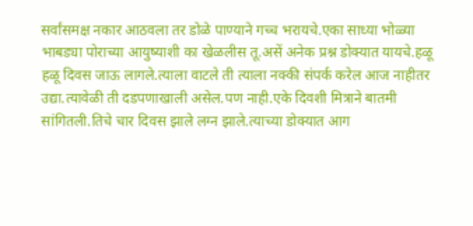सर्वांसमक्ष नकार आठवला तर डोळे पाण्याने गच्च भरायचे.एका साध्या भोळ्या भाबड्या पोराच्या आयुष्याशी का खेळलीस तू.असें अनेक प्रश्न डोक्यात यायचे.हळू हळू दिवस जाऊ लागले.त्याला वाटले ती त्याला नक्की संपर्क करेल आज नाहीतर उद्या.त्यावेळी ती दडपणाखाली असेल.पण नाही.एके दिवशी मित्राने बातमी सांगितली.तिचे चार दिवस झाले लग्न झाले.त्याच्या डोक्यात आग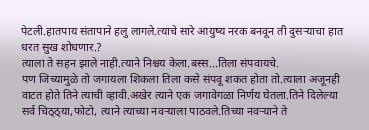पेटली.हातपाय संतापाने हलु लागले.त्याचे सारे आयुष्य नरक बनवून ती दुसऱ्याचा हात धरत सुख शोधणार.?
त्याला ते सहन झाले नाही.त्याने निश्चय केला.बस्स...तिला संपवायचे.
पण जिच्यामुळे तो जगायला शिकला तिला कसे संपवू शकत होता तो.त्याला अजूनही वाटत होते तिने त्याची व्हावी.अखेर त्याने एक जगावेगळा निर्णय घेतला.तिने दिलेल्या सर्व चिठ्ठ्या,फोटो, त्याने त्याच्या नवऱ्याला पाठवले.तिच्या नवऱ्याने ते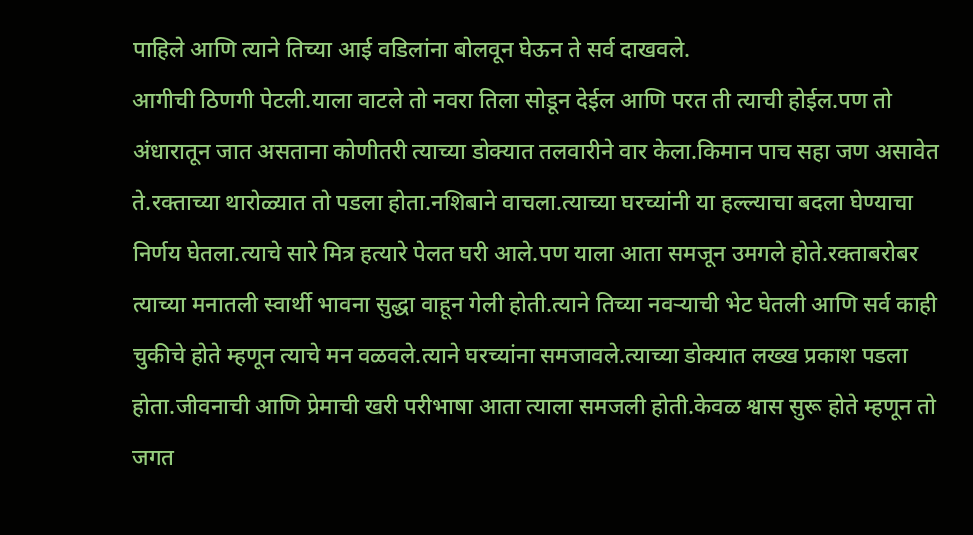पाहिले आणि त्याने तिच्या आई वडिलांना बोलवून घेऊन ते सर्व दाखवले.
आगीची ठिणगी पेटली.याला वाटले तो नवरा तिला सोडून देईल आणि परत ती त्याची होईल.पण तो अंधारातून जात असताना कोणीतरी त्याच्या डोक्यात तलवारीने वार केला.किमान पाच सहा जण असावेत ते.रक्ताच्या थारोळ्यात तो पडला होता.नशिबाने वाचला.त्याच्या घरच्यांनी या हल्ल्याचा बदला घेण्याचा निर्णय घेतला.त्याचे सारे मित्र हत्यारे पेलत घरी आले.पण याला आता समजून उमगले होते.रक्ताबरोबर त्याच्या मनातली स्वार्थी भावना सुद्धा वाहून गेली होती.त्याने तिच्या नवऱ्याची भेट घेतली आणि सर्व काही चुकीचे होते म्हणून त्याचे मन वळवले.त्याने घरच्यांना समजावले.त्याच्या डोक्यात लख्ख प्रकाश पडला होता.जीवनाची आणि प्रेमाची खरी परीभाषा आता त्याला समजली होती.केवळ श्वास सुरू होते म्हणून तो जगत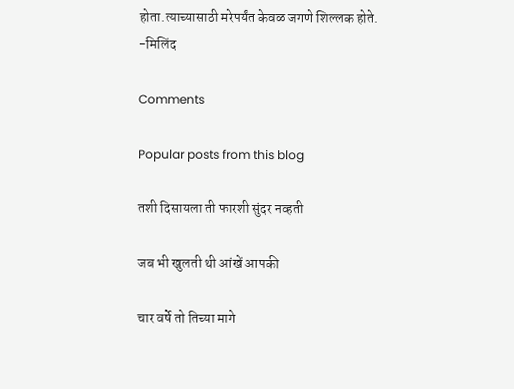होता.त्याच्यासाठी मरेपर्यंत केवळ जगणे शिल्लक होते.
-मिलिंद

Comments

Popular posts from this blog

तशी दिसायला ती फारशी सुंदर नव्हती

जब भी खुलती थी आंखें आपकी

चार वर्षे तो तिच्या मागे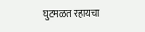घुटमळत रहायचा